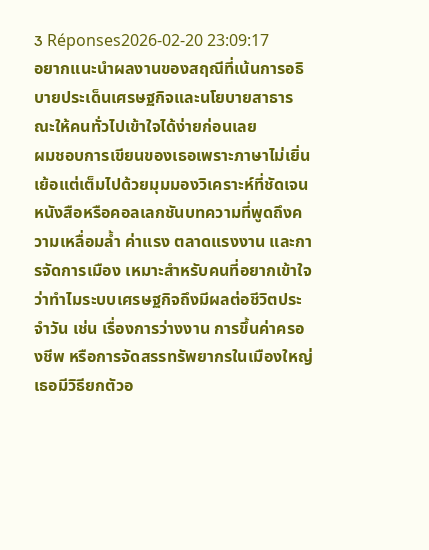3 Réponses2026-02-20 23:09:17
อยากแนะนำผลงานของสฤณีที่เน้นการอธิบายประเด็นเศรษฐกิจและนโยบายสาธารณะให้คนทั่วไปเข้าใจได้ง่ายก่อนเลย
ผมชอบการเขียนของเธอเพราะภาษาไม่เยิ่นเย้อแต่เต็มไปด้วยมุมมองวิเคราะห์ที่ชัดเจน หนังสือหรือคอลเลกชันบทความที่พูดถึงความเหลื่อมล้ำ ค่าแรง ตลาดแรงงาน และการจัดการเมือง เหมาะสำหรับคนที่อยากเข้าใจว่าทำไมระบบเศรษฐกิจถึงมีผลต่อชีวิตประจำวัน เช่น เรื่องการว่างงาน การขึ้นค่าครองชีพ หรือการจัดสรรทรัพยากรในเมืองใหญ่ เธอมีวิธียกตัวอ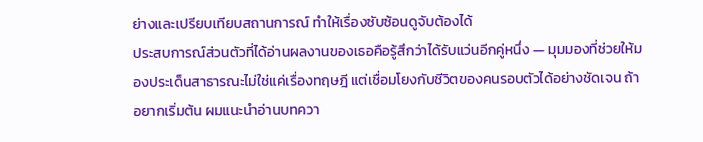ย่างและเปรียบเทียบสถานการณ์ ทำให้เรื่องซับซ้อนดูจับต้องได้
ประสบการณ์ส่วนตัวที่ได้อ่านผลงานของเธอคือรู้สึกว่าได้รับแว่นอีกคู่หนึ่ง — มุมมองที่ช่วยให้มองประเด็นสาธารณะไม่ใช่แค่เรื่องทฤษฎี แต่เชื่อมโยงกับชีวิตของคนรอบตัวได้อย่างชัดเจน ถ้าอยากเริ่มต้น ผมแนะนำอ่านบทควา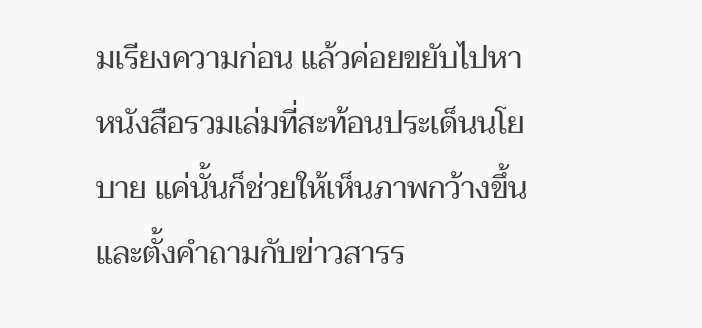มเรียงความก่อน แล้วค่อยขยับไปหาหนังสือรวมเล่มที่สะท้อนประเด็นนโยบาย แค่นั้นก็ช่วยให้เห็นภาพกว้างขึ้นและตั้งคำถามกับข่าวสารร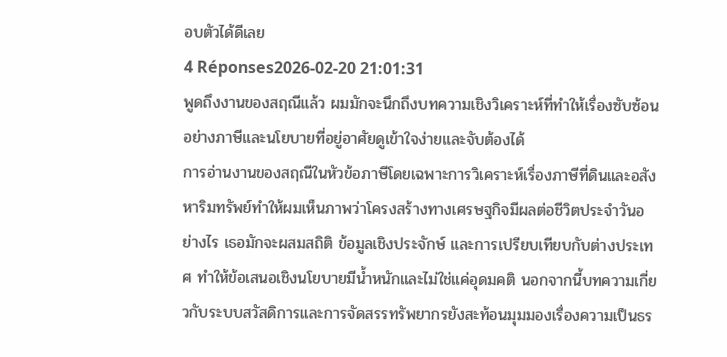อบตัวได้ดีเลย
4 Réponses2026-02-20 21:01:31
พูดถึงงานของสฤณีแล้ว ผมมักจะนึกถึงบทความเชิงวิเคราะห์ที่ทำให้เรื่องซับซ้อนอย่างภาษีและนโยบายที่อยู่อาศัยดูเข้าใจง่ายและจับต้องได้
การอ่านงานของสฤณีในหัวข้อภาษีโดยเฉพาะการวิเคราะห์เรื่องภาษีที่ดินและอสังหาริมทรัพย์ทำให้ผมเห็นภาพว่าโครงสร้างทางเศรษฐกิจมีผลต่อชีวิตประจำวันอย่างไร เธอมักจะผสมสถิติ ข้อมูลเชิงประจักษ์ และการเปรียบเทียบกับต่างประเทศ ทำให้ข้อเสนอเชิงนโยบายมีน้ำหนักและไม่ใช่แค่อุดมคติ นอกจากนี้บทความเกี่ยวกับระบบสวัสดิการและการจัดสรรทรัพยากรยังสะท้อนมุมมองเรื่องความเป็นธร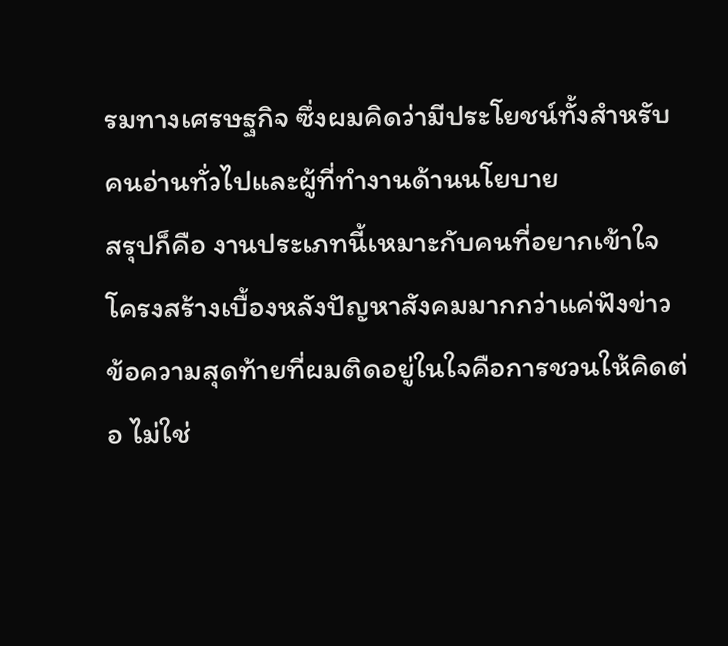รมทางเศรษฐกิจ ซึ่งผมคิดว่ามีประโยชน์ทั้งสำหรับคนอ่านทั่วไปและผู้ที่ทำงานด้านนโยบาย
สรุปก็คือ งานประเภทนี้เหมาะกับคนที่อยากเข้าใจโครงสร้างเบื้องหลังปัญหาสังคมมากกว่าแค่ฟังข่าว ข้อความสุดท้ายที่ผมติดอยู่ในใจคือการชวนให้คิดต่อ ไม่ใช่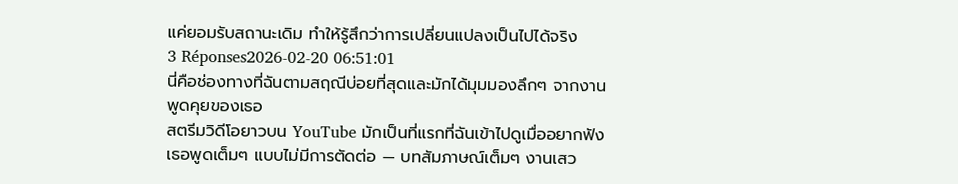แค่ยอมรับสถานะเดิม ทำให้รู้สึกว่าการเปลี่ยนแปลงเป็นไปได้จริง
3 Réponses2026-02-20 06:51:01
นี่คือช่องทางที่ฉันตามสฤณีบ่อยที่สุดและมักได้มุมมองลึกๆ จากงานพูดคุยของเธอ
สตรีมวิดีโอยาวบน YouTube มักเป็นที่แรกที่ฉันเข้าไปดูเมื่ออยากฟังเธอพูดเต็มๆ แบบไม่มีการตัดต่อ — บทสัมภาษณ์เต็มๆ งานเสว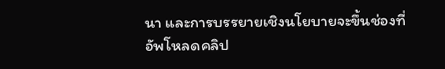นา และการบรรยายเชิงนโยบายจะขึ้นช่องที่อัพโหลดคลิป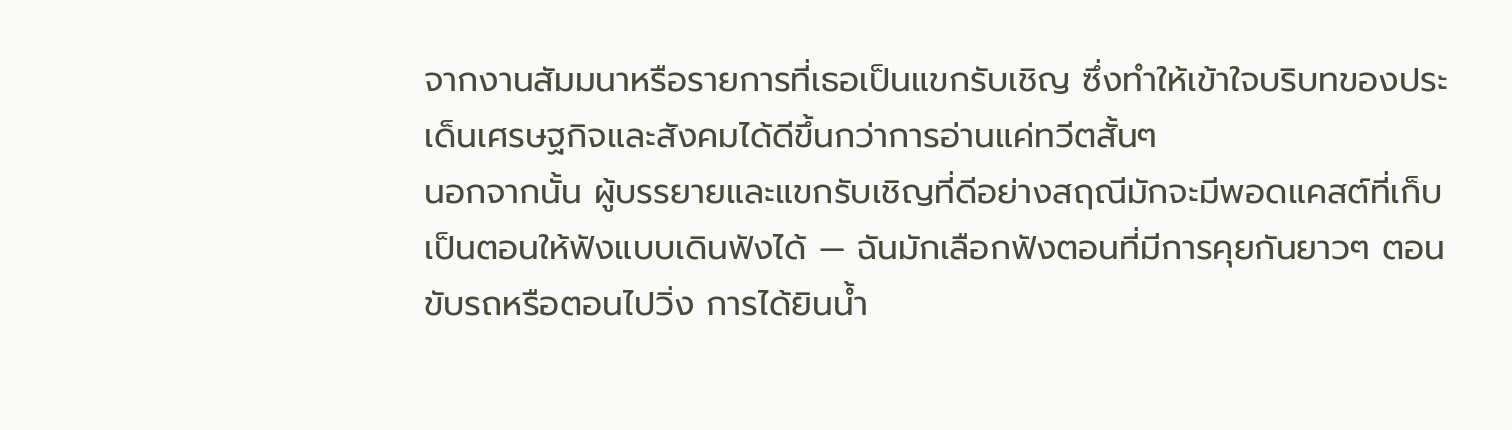จากงานสัมมนาหรือรายการที่เธอเป็นแขกรับเชิญ ซึ่งทำให้เข้าใจบริบทของประเด็นเศรษฐกิจและสังคมได้ดีขึ้นกว่าการอ่านแค่ทวีตสั้นๆ
นอกจากนั้น ผู้บรรยายและแขกรับเชิญที่ดีอย่างสฤณีมักจะมีพอดแคสต์ที่เก็บเป็นตอนให้ฟังแบบเดินฟังได้ — ฉันมักเลือกฟังตอนที่มีการคุยกันยาวๆ ตอนขับรถหรือตอนไปวิ่ง การได้ยินน้ำ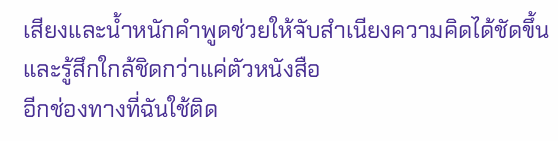เสียงและน้ำหนักคำพูดช่วยให้จับสำเนียงความคิดได้ชัดขึ้นและรู้สึกใกล้ชิดกว่าแค่ตัวหนังสือ
อีกช่องทางที่ฉันใช้ติด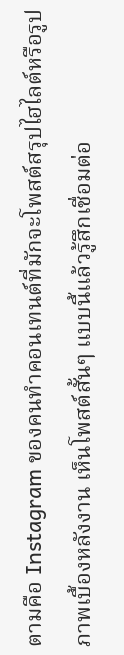ตามคือ Instagram ของคนทำคอนเทนต์ที่มักจะโพสต์สรุปไฮไลต์หรือรูปภาพเบื้องหลังงาน เห็นโพสต์สั้นๆ แบบนี้แล้วรู้สึกเชื่อมต่อ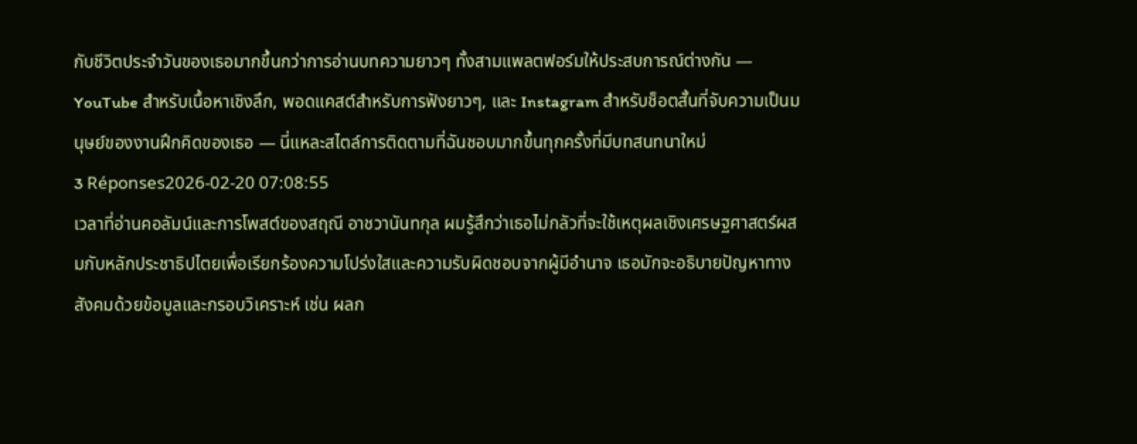กับชีวิตประจำวันของเธอมากขึ้นกว่าการอ่านบทความยาวๆ ทั้งสามแพลตฟอร์มให้ประสบการณ์ต่างกัน — YouTube สำหรับเนื้อหาเชิงลึก, พอดแคสต์สำหรับการฟังยาวๆ, และ Instagram สำหรับช็อตสั้นที่จับความเป็นมนุษย์ของงานฝึกคิดของเธอ — นี่แหละสไตล์การติดตามที่ฉันชอบมากขึ้นทุกครั้งที่มีบทสนทนาใหม่
3 Réponses2026-02-20 07:08:55
เวลาที่อ่านคอลัมน์และการโพสต์ของสฤณี อาชวานันทกุล ผมรู้สึกว่าเธอไม่กลัวที่จะใช้เหตุผลเชิงเศรษฐศาสตร์ผสมกับหลักประชาธิปไตยเพื่อเรียกร้องความโปร่งใสและความรับผิดชอบจากผู้มีอำนาจ เธอมักจะอธิบายปัญหาทางสังคมด้วยข้อมูลและกรอบวิเคราะห์ เช่น ผลก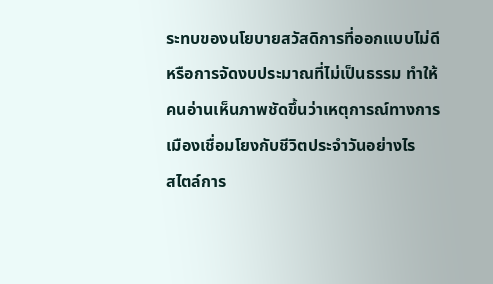ระทบของนโยบายสวัสดิการที่ออกแบบไม่ดีหรือการจัดงบประมาณที่ไม่เป็นธรรม ทำให้คนอ่านเห็นภาพชัดขึ้นว่าเหตุการณ์ทางการเมืองเชื่อมโยงกับชีวิตประจำวันอย่างไร
สไตล์การ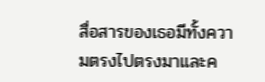สื่อสารของเธอมีทั้งความตรงไปตรงมาและค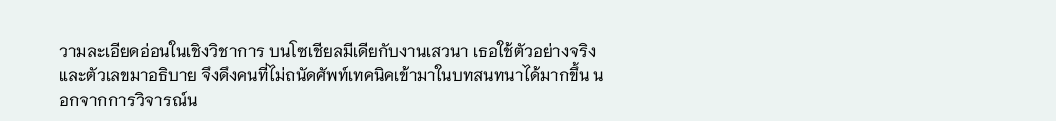วามละเอียดอ่อนในเชิงวิชาการ บนโซเชียลมีเดียกับงานเสวนา เธอใช้ตัวอย่างจริงและตัวเลขมาอธิบาย จึงดึงคนที่ไม่ถนัดศัพท์เทคนิคเข้ามาในบทสนทนาได้มากขึ้น นอกจากการวิจารณ์น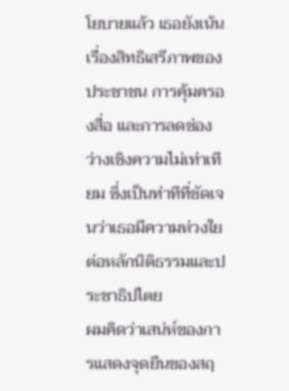โยบายแล้ว เธอยังเน้นเรื่องสิทธิเสรีภาพของประชาชน การคุ้มครองสื่อ และการลดช่องว่างเชิงความไม่เท่าเทียม ซึ่งเป็นท่าทีที่ชัดเจนว่าเธอมีความห่วงใยต่อหลักนิติธรรมและประชาธิปไตย
ผมคิดว่าเสน่ห์ของการแสดงจุดยืนของสฤ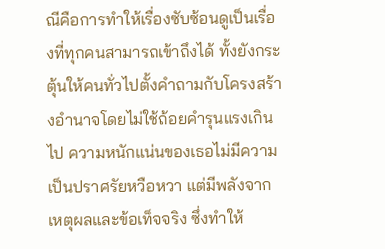ณีคือการทำให้เรื่องซับซ้อนดูเป็นเรื่องที่ทุกคนสามารถเข้าถึงได้ ทั้งยังกระตุ้นให้คนทั่วไปตั้งคำถามกับโครงสร้างอำนาจโดยไม่ใช้ถ้อยคำรุนแรงเกินไป ความหนักแน่นของเธอไม่มีความเป็นปราศรัยหวือหวา แต่มีพลังจากเหตุผลและข้อเท็จจริง ซึ่งทำให้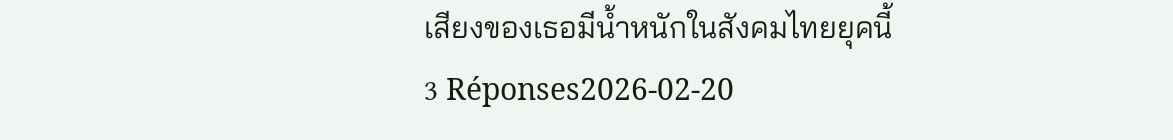เสียงของเธอมีน้ำหนักในสังคมไทยยุคนี้
3 Réponses2026-02-20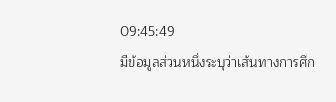09:45:49
มีข้อมูลส่วนหนึ่งระบุว่าเส้นทางการศึก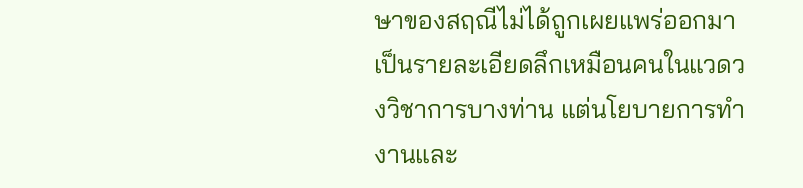ษาของสฤณีไม่ได้ถูกเผยแพร่ออกมาเป็นรายละเอียดลึกเหมือนคนในแวดวงวิชาการบางท่าน แต่นโยบายการทำงานและ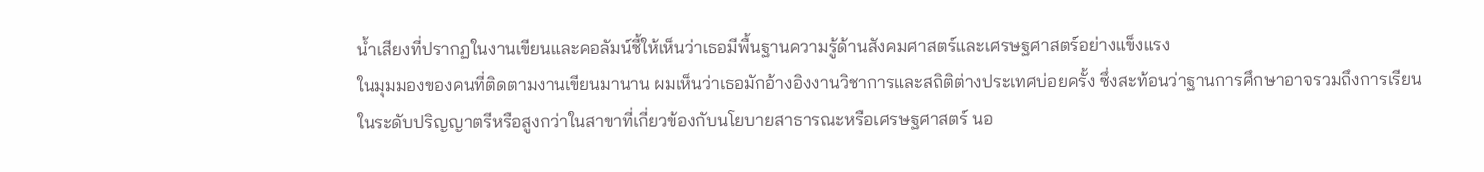น้ำเสียงที่ปรากฏในงานเขียนและคอลัมน์ชี้ให้เห็นว่าเธอมีพื้นฐานความรู้ด้านสังคมศาสตร์และเศรษฐศาสตร์อย่างแข็งแรง
ในมุมมองของคนที่ติดตามงานเขียนมานาน ผมเห็นว่าเธอมักอ้างอิงงานวิชาการและสถิติต่างประเทศบ่อยครั้ง ซึ่งสะท้อนว่าฐานการศึกษาอาจรวมถึงการเรียนในระดับปริญญาตรีหรือสูงกว่าในสาขาที่เกี่ยวข้องกับนโยบายสาธารณะหรือเศรษฐศาสตร์ นอ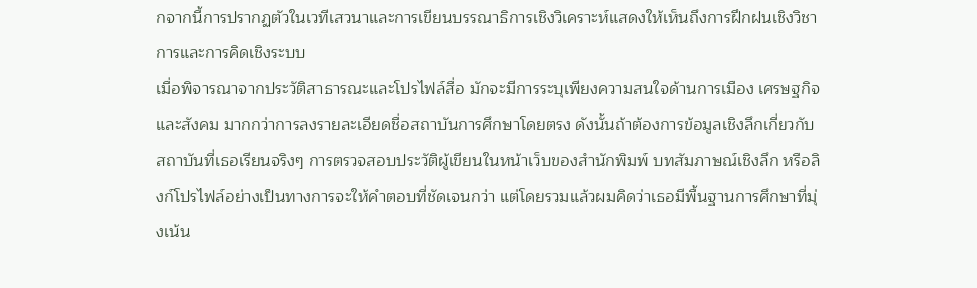กจากนี้การปรากฏตัวในเวทีเสวนาและการเขียนบรรณาธิการเชิงวิเคราะห์แสดงให้เห็นถึงการฝึกฝนเชิงวิชาการและการคิดเชิงระบบ
เมื่อพิจารณาจากประวัติสาธารณะและโปรไฟล์สื่อ มักจะมีการระบุเพียงความสนใจด้านการเมือง เศรษฐกิจ และสังคม มากกว่าการลงรายละเอียดชื่อสถาบันการศึกษาโดยตรง ดังนั้นถ้าต้องการข้อมูลเชิงลึกเกี่ยวกับสถาบันที่เธอเรียนจริงๆ การตรวจสอบประวัติผู้เขียนในหน้าเว็บของสำนักพิมพ์ บทสัมภาษณ์เชิงลึก หรือลิงก์โปรไฟล์อย่างเป็นทางการจะให้คำตอบที่ชัดเจนกว่า แต่โดยรวมแล้วผมคิดว่าเธอมีพื้นฐานการศึกษาที่มุ่งเน้น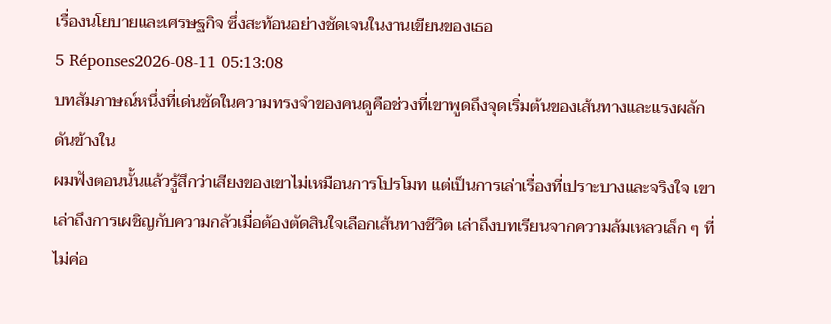เรื่องนโยบายและเศรษฐกิจ ซึ่งสะท้อนอย่างชัดเจนในงานเขียนของเธอ
5 Réponses2026-08-11 05:13:08
บทสัมภาษณ์หนึ่งที่เด่นชัดในความทรงจำของคนดูคือช่วงที่เขาพูดถึงจุดเริ่มต้นของเส้นทางและแรงผลักดันข้างใน
ผมฟังตอนนั้นแล้วรู้สึกว่าเสียงของเขาไม่เหมือนการโปรโมท แต่เป็นการเล่าเรื่องที่เปราะบางและจริงใจ เขาเล่าถึงการเผชิญกับความกลัวเมื่อต้องตัดสินใจเลือกเส้นทางชีวิต เล่าถึงบทเรียนจากความล้มเหลวเล็ก ๆ ที่ไม่ค่อ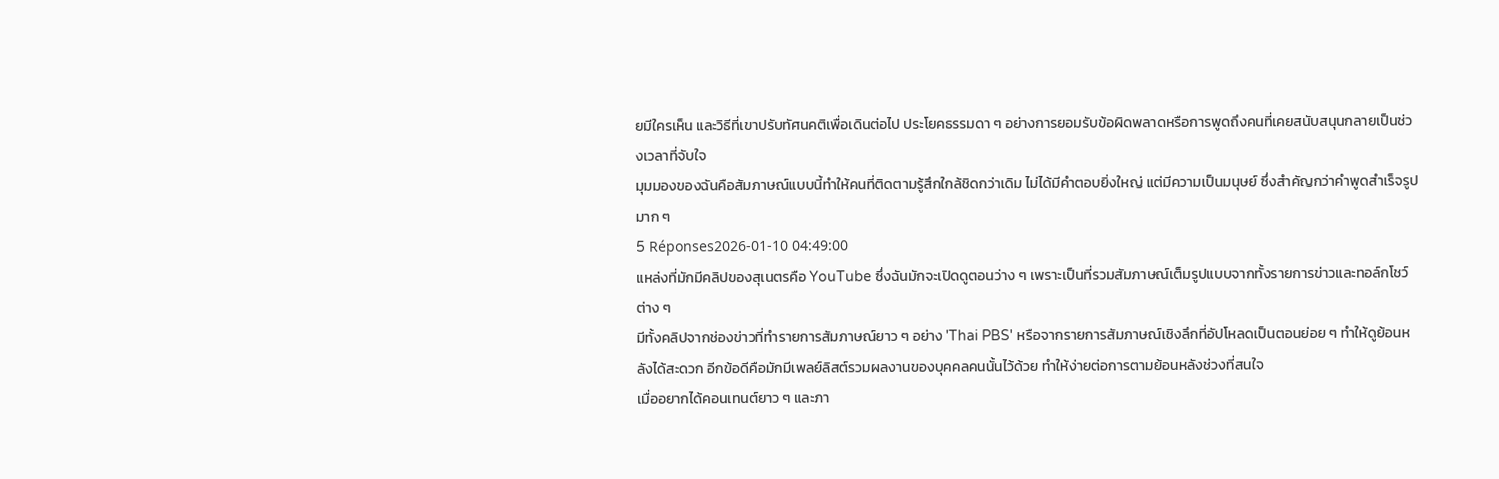ยมีใครเห็น และวิธีที่เขาปรับทัศนคติเพื่อเดินต่อไป ประโยคธรรมดา ๆ อย่างการยอมรับข้อผิดพลาดหรือการพูดถึงคนที่เคยสนับสนุนกลายเป็นช่วงเวลาที่จับใจ
มุมมองของฉันคือสัมภาษณ์แบบนี้ทำให้คนที่ติดตามรู้สึกใกล้ชิดกว่าเดิม ไม่ได้มีคำตอบยิ่งใหญ่ แต่มีความเป็นมนุษย์ ซึ่งสำคัญกว่าคำพูดสำเร็จรูปมาก ๆ
5 Réponses2026-01-10 04:49:00
แหล่งที่มักมีคลิปของสุเนตรคือ YouTube ซึ่งฉันมักจะเปิดดูตอนว่าง ๆ เพราะเป็นที่รวมสัมภาษณ์เต็มรูปแบบจากทั้งรายการข่าวและทอล์กโชว์ต่าง ๆ
มีทั้งคลิปจากช่องข่าวที่ทำรายการสัมภาษณ์ยาว ๆ อย่าง 'Thai PBS' หรือจากรายการสัมภาษณ์เชิงลึกที่อัปโหลดเป็นตอนย่อย ๆ ทำให้ดูย้อนหลังได้สะดวก อีกข้อดีคือมักมีเพลย์ลิสต์รวมผลงานของบุคคลคนนั้นไว้ด้วย ทำให้ง่ายต่อการตามย้อนหลังช่วงที่สนใจ
เมื่ออยากได้คอนเทนต์ยาว ๆ และภา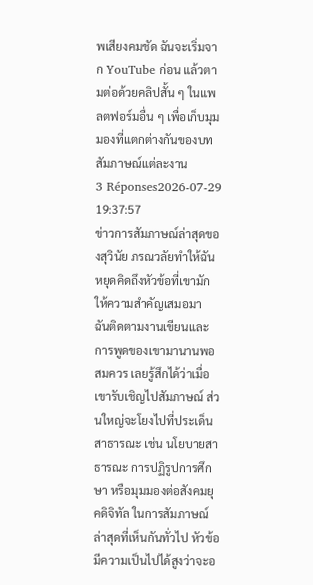พเสียงคมชัด ฉันจะเริ่มจาก YouTube ก่อน แล้วตามต่อด้วยคลิปสั้น ๆ ในแพลตฟอร์มอื่น ๆ เพื่อเก็บมุมมองที่แตกต่างกันของบทสัมภาษณ์แต่ละงาน
3 Réponses2026-07-29 19:37:57
ข่าวการสัมภาษณ์ล่าสุดของสุวินัย ภรณวลัยทำให้ฉันหยุดคิดถึงหัวข้อที่เขามักให้ความสำคัญเสมอมา
ฉันติดตามงานเขียนและการพูดของเขามานานพอสมควร เลยรู้สึกได้ว่าเมื่อเขารับเชิญไปสัมภาษณ์ ส่วนใหญ่จะโยงไปที่ประเด็นสาธารณะ เช่น นโยบายสาธารณะ การปฏิรูปการศึกษา หรือมุมมองต่อสังคมยุคดิจิทัล ในการสัมภาษณ์ล่าสุดที่เห็นกันทั่วไป หัวข้อมีความเป็นไปได้สูงว่าจะอ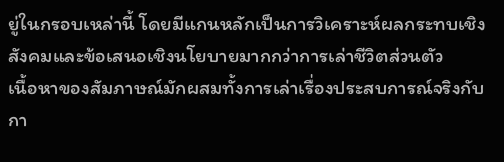ยู่ในกรอบเหล่านี้ โดยมีแกนหลักเป็นการวิเคราะห์ผลกระทบเชิงสังคมและข้อเสนอเชิงนโยบายมากกว่าการเล่าชีวิตส่วนตัว
เนื้อหาของสัมภาษณ์มักผสมทั้งการเล่าเรื่องประสบการณ์จริงกับกา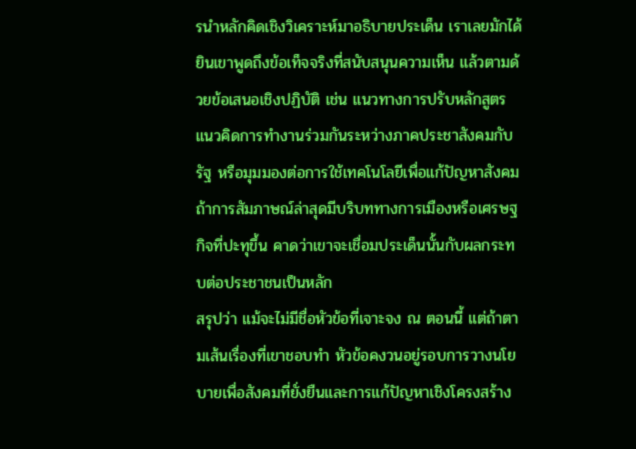รนำหลักคิดเชิงวิเคราะห์มาอธิบายประเด็น เราเลยมักได้ยินเขาพูดถึงข้อเท็จจริงที่สนับสนุนความเห็น แล้วตามด้วยข้อเสนอเชิงปฏิบัติ เช่น แนวทางการปรับหลักสูตร แนวคิดการทำงานร่วมกันระหว่างภาคประชาสังคมกับรัฐ หรือมุมมองต่อการใช้เทคโนโลยีเพื่อแก้ปัญหาสังคม ถ้าการสัมภาษณ์ล่าสุดมีบริบททางการเมืองหรือเศรษฐกิจที่ปะทุขึ้น คาดว่าเขาจะเชื่อมประเด็นนั้นกับผลกระทบต่อประชาชนเป็นหลัก
สรุปว่า แม้จะไม่มีชื่อหัวข้อที่เจาะจง ณ ตอนนี้ แต่ถ้าตามเส้นเรื่องที่เขาชอบทำ หัวข้อคงวนอยู่รอบการวางนโยบายเพื่อสังคมที่ยั่งยืนและการแก้ปัญหาเชิงโครงสร้าง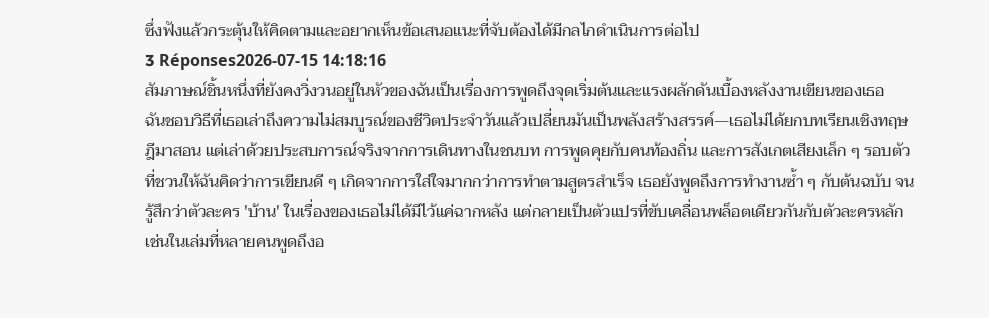ซึ่งฟังแล้วกระตุ้นให้คิดตามและอยากเห็นข้อเสนอแนะที่จับต้องได้มีกลไกดำเนินการต่อไป
3 Réponses2026-07-15 14:18:16
สัมภาษณ์ชิ้นหนึ่งที่ยังคงวิ่งวนอยู่ในหัวของฉันเป็นเรื่องการพูดถึงจุดเริ่มต้นและแรงผลักดันเบื้องหลังงานเขียนของเธอ
ฉันชอบวิธีที่เธอเล่าถึงความไม่สมบูรณ์ของชีวิตประจำวันแล้วเปลี่ยนมันเป็นพลังสร้างสรรค์—เธอไม่ได้ยกบทเรียนเชิงทฤษฎีมาสอน แต่เล่าด้วยประสบการณ์จริงจากการเดินทางในชนบท การพูดคุยกับคนท้องถิ่น และการสังเกตเสียงเล็ก ๆ รอบตัว ที่ชวนให้ฉันคิดว่าการเขียนดี ๆ เกิดจากการใส่ใจมากกว่าการทำตามสูตรสำเร็จ เธอยังพูดถึงการทำงานซ้ำ ๆ กับต้นฉบับ จนรู้สึกว่าตัวละคร 'บ้าน' ในเรื่องของเธอไม่ได้มีไว้แค่ฉากหลัง แต่กลายเป็นตัวแปรที่ขับเคลื่อนพล็อตเดียวกันกับตัวละครหลัก เช่นในเล่มที่หลายคนพูดถึงอ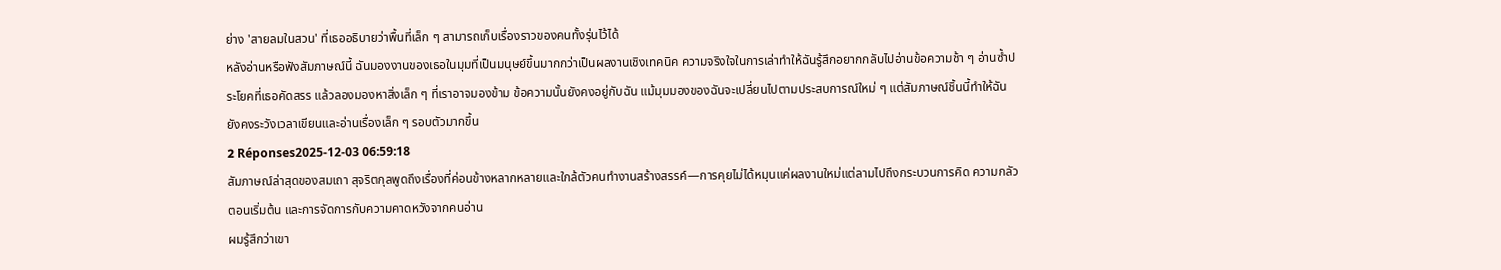ย่าง 'สายลมในสวน' ที่เธออธิบายว่าพื้นที่เล็ก ๆ สามารถเก็บเรื่องราวของคนทั้งรุ่นไว้ได้
หลังอ่านหรือฟังสัมภาษณ์นี้ ฉันมองงานของเธอในมุมที่เป็นมนุษย์ขึ้นมากกว่าเป็นผลงานเชิงเทคนิค ความจริงใจในการเล่าทำให้ฉันรู้สึกอยากกลับไปอ่านข้อความช้า ๆ อ่านซ้ำประโยคที่เธอคัดสรร แล้วลองมองหาสิ่งเล็ก ๆ ที่เราอาจมองข้าม ข้อความนั้นยังคงอยู่กับฉัน แม้มุมมองของฉันจะเปลี่ยนไปตามประสบการณ์ใหม่ ๆ แต่สัมภาษณ์ชิ้นนี้ทำให้ฉันยังคงระวังเวลาเขียนและอ่านเรื่องเล็ก ๆ รอบตัวมากขึ้น
2 Réponses2025-12-03 06:59:18
สัมภาษณ์ล่าสุดของสมเถา สุจริตกุลพูดถึงเรื่องที่ค่อนข้างหลากหลายและใกล้ตัวคนทำงานสร้างสรรค์—การคุยไม่ได้หมุนแค่ผลงานใหม่แต่ลามไปถึงกระบวนการคิด ความกลัวตอนเริ่มต้น และการจัดการกับความคาดหวังจากคนอ่าน
ผมรู้สึกว่าเขา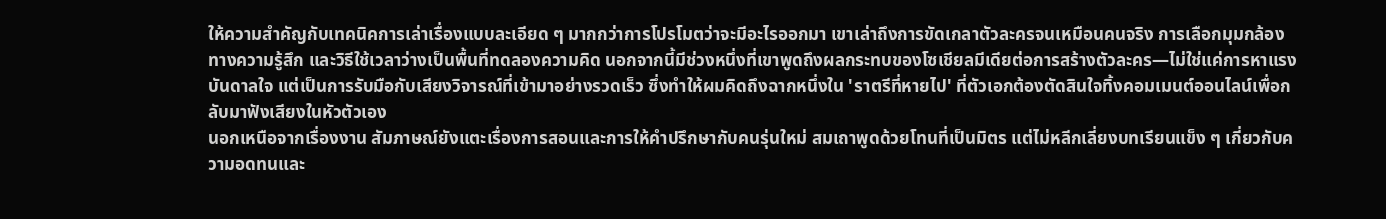ให้ความสำคัญกับเทคนิคการเล่าเรื่องแบบละเอียด ๆ มากกว่าการโปรโมตว่าจะมีอะไรออกมา เขาเล่าถึงการขัดเกลาตัวละครจนเหมือนคนจริง การเลือกมุมกล้องทางความรู้สึก และวิธีใช้เวลาว่างเป็นพื้นที่ทดลองความคิด นอกจากนี้มีช่วงหนึ่งที่เขาพูดถึงผลกระทบของโซเชียลมีเดียต่อการสร้างตัวละคร—ไม่ใช่แค่การหาแรงบันดาลใจ แต่เป็นการรับมือกับเสียงวิจารณ์ที่เข้ามาอย่างรวดเร็ว ซึ่งทำให้ผมคิดถึงฉากหนึ่งใน 'ราตรีที่หายไป' ที่ตัวเอกต้องตัดสินใจทิ้งคอมเมนต์ออนไลน์เพื่อกลับมาฟังเสียงในหัวตัวเอง
นอกเหนือจากเรื่องงาน สัมภาษณ์ยังแตะเรื่องการสอนและการให้คำปรึกษากับคนรุ่นใหม่ สมเถาพูดด้วยโทนที่เป็นมิตร แต่ไม่หลีกเลี่ยงบทเรียนแข็ง ๆ เกี่ยวกับความอดทนและ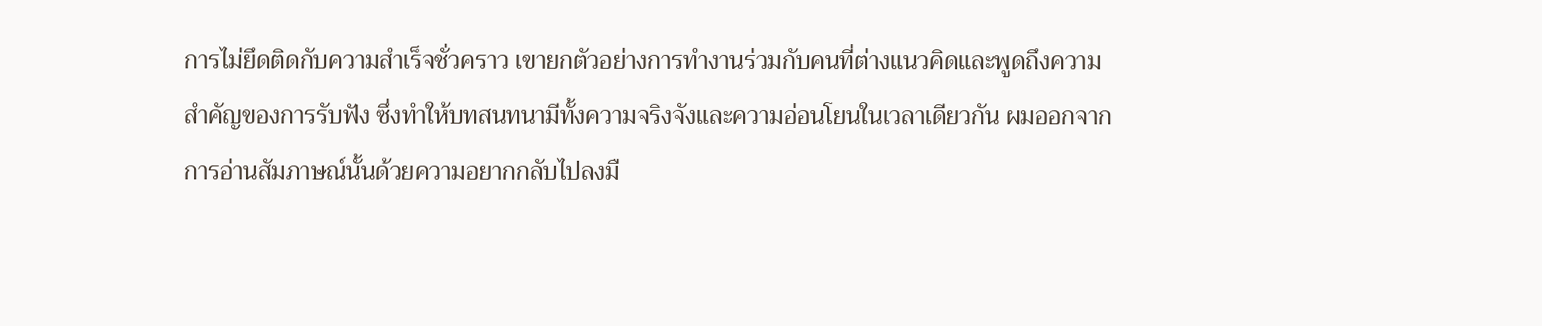การไม่ยึดติดกับความสำเร็จชั่วคราว เขายกตัวอย่างการทำงานร่วมกับคนที่ต่างแนวคิดและพูดถึงความสำคัญของการรับฟัง ซึ่งทำให้บทสนทนามีทั้งความจริงจังและความอ่อนโยนในเวลาเดียวกัน ผมออกจากการอ่านสัมภาษณ์นั้นด้วยความอยากกลับไปลงมื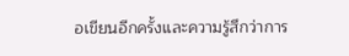อเขียนอีกครั้งและความรู้สึกว่าการ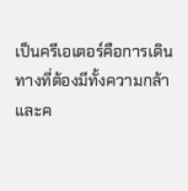เป็นครีเอเตอร์คือการเดินทางที่ต้องมีทั้งความกล้าและค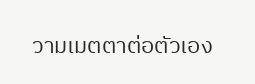วามเมตตาต่อตัวเอง